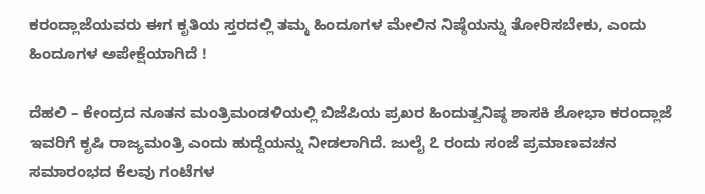ಕರಂದ್ಲಾಜೆಯವರು ಈಗ ಕೃತಿಯ ಸ್ತರದಲ್ಲಿ ತಮ್ಮ ಹಿಂದೂಗಳ ಮೇಲಿನ ನಿಷ್ಠೆಯನ್ನು ತೋರಿಸಬೇಕು, ಎಂದು ಹಿಂದೂಗಳ ಅಪೇಕ್ಷೆಯಾಗಿದೆ !

ದೆಹಲಿ – ಕೇಂದ್ರದ ನೂತನ ಮಂತ್ರಿಮಂಡಳಿಯಲ್ಲಿ ಬಿಜೆಪಿಯ ಪ್ರಖರ ಹಿಂದುತ್ವನಿಷ್ಠ ಶಾಸಕಿ ಶೋಭಾ ಕರಂದ್ಲಾಜೆ ಇವರಿಗೆ ಕೃಷಿ ರಾಜ್ಯಮಂತ್ರಿ ಎಂದು ಹುದ್ದೆಯನ್ನು ನೀಡಲಾಗಿದೆ. ಜುಲೈ ೭ ರಂದು ಸಂಜೆ ಪ್ರಮಾಣವಚನ ಸಮಾರಂಭದ ಕೆಲವು ಗಂಟೆಗಳ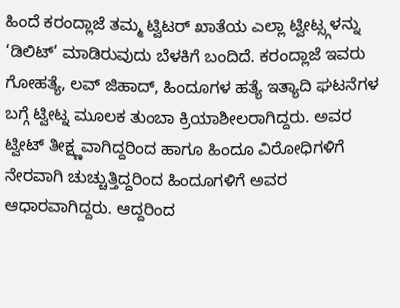ಹಿಂದೆ ಕರಂದ್ಲಾಜೆ ತಮ್ಮ ಟ್ವಿಟರ್ ಖಾತೆಯ ಎಲ್ಲಾ ಟ್ವೀಟ್ಸ್ಗಳನ್ನು ‘ಡಿಲಿಟ್’ ಮಾಡಿರುವುದು ಬೆಳಕಿಗೆ ಬಂದಿದೆ. ಕರಂದ್ಲಾಜೆ ಇವರು ಗೋಹತ್ಯೆ, ಲವ್ ಜಿಹಾದ್, ಹಿಂದೂಗಳ ಹತ್ಯೆ ಇತ್ಯಾದಿ ಘಟನೆಗಳ ಬಗ್ಗೆ ಟ್ವೀಟ್ನ ಮೂಲಕ ತುಂಬಾ ಕ್ರಿಯಾಶೀಲರಾಗಿದ್ದರು. ಅವರ ಟ್ವೀಟ್ ತೀಕ್ಷ್ಣವಾಗಿದ್ದರಿಂದ ಹಾಗೂ ಹಿಂದೂ ವಿರೋಧಿಗಳಿಗೆ ನೇರವಾಗಿ ಚುಚ್ಚುತ್ತಿದ್ದರಿಂದ ಹಿಂದೂಗಳಿಗೆ ಅವರ ಆಧಾರವಾಗಿದ್ದರು. ಆದ್ದರಿಂದ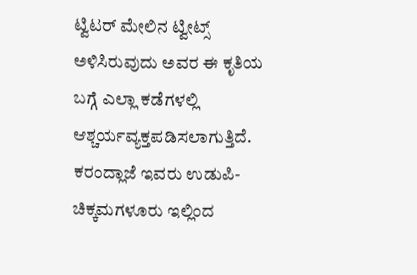ಟ್ವಿಟರ್ ಮೇಲಿನ ಟ್ವೀಟ್ಸ್ ಅಳಿಸಿರುವುದು ಅವರ ಈ ಕೃತಿಯ ಬಗ್ಗೆ ಎಲ್ಲಾ ಕಡೆಗಳಲ್ಲಿ ಆಶ್ಚರ್ಯವ್ಯಕ್ತಪಡಿಸಲಾಗುತ್ತಿದೆ. ಕರಂದ್ಲಾಜೆ ಇವರು ಉಡುಪಿ-ಚಿಕ್ಕಮಗಳೂರು ಇಲ್ಲಿಂದ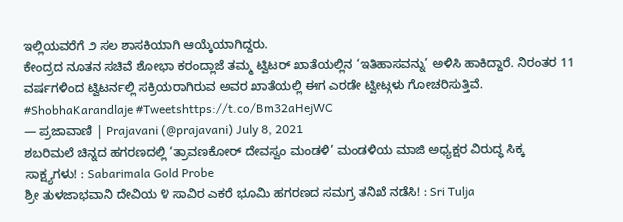ಇಲ್ಲಿಯವರೆಗೆ ೨ ಸಲ ಶಾಸಕಿಯಾಗಿ ಆಯ್ಕೆಯಾಗಿದ್ದರು.
ಕೇಂದ್ರದ ನೂತನ ಸಚಿವೆ ಶೋಭಾ ಕರಂದ್ಲಾಜೆ ತಮ್ಮ ಟ್ವಿಟರ್ ಖಾತೆಯಲ್ಲಿನ ‘ಇತಿಹಾಸವನ್ನು’ ಅಳಿಸಿ ಹಾಕಿದ್ದಾರೆ. ನಿರಂತರ 11 ವರ್ಷಗಳಿಂದ ಟ್ವಿಟರ್ನಲ್ಲಿ ಸಕ್ರಿಯರಾಗಿರುವ ಅವರ ಖಾತೆಯಲ್ಲಿ ಈಗ ಎರಡೇ ಟ್ವೀಟ್ಗಳು ಗೋಚರಿಸುತ್ತಿವೆ. #ShobhaKarandlaje #Tweetshttps://t.co/Bm32aHejWC
— ಪ್ರಜಾವಾಣಿ | Prajavani (@prajavani) July 8, 2021
ಶಬರಿಮಲೆ ಚಿನ್ನದ ಹಗರಣದಲ್ಲಿ ‘ತ್ರಾವಣಕೋರ್ ದೇವಸ್ವಂ ಮಂಡಳಿ’ ಮಂಡಳಿಯ ಮಾಜಿ ಅಧ್ಯಕ್ಷರ ವಿರುದ್ಧ ಸಿಕ್ಕ ಸಾಕ್ಷ್ಯಗಳು! : Sabarimala Gold Probe
ಶ್ರೀ ತುಳಜಾಭವಾನಿ ದೇವಿಯ ೪ ಸಾವಿರ ಎಕರೆ ಭೂಮಿ ಹಗರಣದ ಸಮಗ್ರ ತನಿಖೆ ನಡೆಸಿ! : Sri Tulja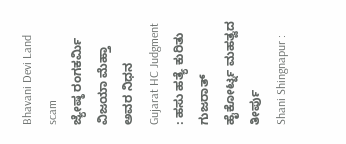Bhavani Devi Land scam
ಜ್ಯೇಷ್ಠ ರಂಗಕರ್ಮಿ ವಿಜಯಾ ಮೆಹ್ತಾ ಅವರ ನಿಧನ
Gujarat HC Judgment : ಹಸು ಹತ್ಯೆ ಕುರಿತು ಗುಜರಾತ್ ಹೈಕೋರ್ಟ್ನ ಮಹತ್ವದ ತೀರ್ಪು
Shani Shingnapur :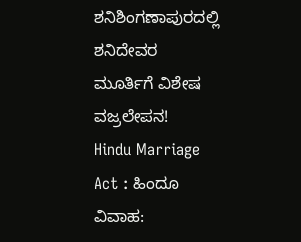ಶನಿಶಿಂಗಣಾಪುರದಲ್ಲಿ ಶನಿದೇವರ ಮೂರ್ತಿಗೆ ವಿಶೇಷ ವಜ್ರಲೇಪನ!
Hindu Marriage Act : ಹಿಂದೂ ವಿವಾಹ: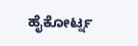ಹೈಕೋರ್ಟ್ನ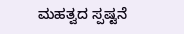ಮಹತ್ವದ ಸ್ಪಷ್ಟನೆ